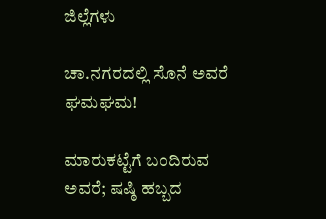ಜಿಲ್ಲೆಗಳು

ಚಾ.ನಗರದಲ್ಲಿ ಸೊನೆ ಅವರೆ ಘಮಘಮ!

ಮಾರುಕಟ್ಟೆಗೆ ಬಂದಿರುವ ಅವರೆ; ಷಷ್ಠಿ ಹಬ್ಬದ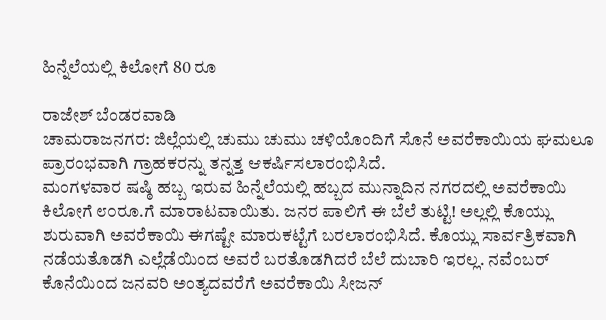ಹಿನ್ನೆಲೆಯಲ್ಲಿ ಕಿಲೋಗೆ 80 ರೂ

ರಾಜೇಶ್ ಬೆಂಡರವಾಡಿ
ಚಾಮರಾಜನಗರ: ಜಿಲ್ಲೆಯಲ್ಲಿ ಚುಮು ಚುಮು ಚಳಿಯೊಂದಿಗೆ ಸೊನೆ ಅವರೆಕಾಯಿಯ ಘಮಲೂ ಪ್ರಾರಂಭವಾಗಿ ಗ್ರಾಹಕರನ್ನು ತನ್ನತ್ತ ಆಕರ್ಷಿಸಲಾರಂಭಿಸಿದೆ.
ಮಂಗಳವಾರ ಷಷ್ಠಿ ಹಬ್ಬ ಇರುವ ಹಿನ್ನೆಲೆಯಲ್ಲಿ ಹಬ್ಬದ ಮುನ್ನಾದಿನ ನಗರದಲ್ಲಿ ಅವರೆಕಾಯಿ ಕಿಲೋಗೆ ೮೦ರೂ.ಗೆ ಮಾರಾಟವಾಯಿತು. ಜನರ ಪಾಲಿಗೆ ಈ ಬೆಲೆ ತುಟ್ಟಿ! ಅಲ್ಲಲ್ಲಿ ಕೊಯ್ಲು ಶುರುವಾಗಿ ಅವರೆಕಾಯಿ ಈಗಷ್ಟೇ ಮಾರುಕಟ್ಟೆಗೆ ಬರಲಾರಂಭಿಸಿದೆ. ಕೊಯ್ಲು ಸಾರ್ವತ್ರಿಕವಾಗಿ ನಡೆಯತೊಡಗಿ ಎಲ್ಲೆಡೆಯಿಂದ ಅವರೆ ಬರತೊಡಗಿದರೆ ಬೆಲೆ ದುಬಾರಿ ಇರಲ್ಲ. ನವೆಂಬರ್ ಕೊನೆಯಿಂದ ಜನವರಿ ಅಂತ್ಯದವರೆಗೆ ಅವರೆಕಾಯಿ ಸೀಜನ್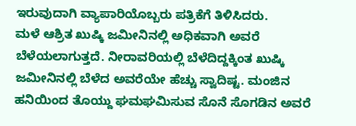ಇರುವುದಾಗಿ ವ್ಯಾಪಾರಿಯೊಬ್ಬರು ಪತ್ರಿಕೆಗೆ ತಿಳಿಸಿದರು.
ಮಳೆ ಆಶ್ರಿತ ಖುಷ್ಕಿ ಜಮೀನಿನಲ್ಲಿ ಅಧಿಕವಾಗಿ ಅವರೆ ಬೆಳೆಯಲಾಗುತ್ತದೆ. ನೀರಾವರಿಯಲ್ಲಿ ಬೆಳೆದಿದ್ದಕ್ಕಿಂತ ಖುಷ್ಕಿ ಜಮೀನಿನಲ್ಲಿ ಬೆಳೆದ ಅವರೆಯೇ ಹೆಚ್ಚು ಸ್ವಾದಿಷ್ಟ. ಮಂಜಿನ ಹನಿಯಿಂದ ತೊಯ್ದು ಘಮಘಮಿಸುವ ಸೊನೆ ಸೊಗಡಿನ ಅವರೆ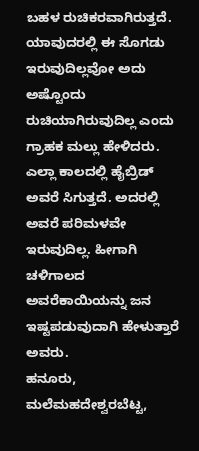ಬಹಳ ರುಚಿಕರವಾಗಿರುತ್ತದೆ. ಯಾವುದರಲ್ಲಿ ಈ ಸೊಗಡು ಇರುವುದಿಲ್ಲವೋ ಅದು ಅಷ್ಟೊಂದು ರುಚಿಯಾಗಿರುವುದಿಲ್ಲ ಎಂದು ಗ್ರಾಹಕ ಮಲ್ಲು ಹೇಳಿದರು.
ಎಲ್ಲಾ ಕಾಲದಲ್ಲಿ ಹೈಬ್ರಿಡ್ ಅವರೆ ಸಿಗುತ್ತದೆ. ಅದರಲ್ಲಿ ಅವರೆ ಪರಿಮಳವೇ ಇರುವುದಿಲ್ಲ. ಹೀಗಾಗಿ ಚಳಿಗಾಲದ ಅವರೆಕಾಯಿಯನ್ನು ಜನ ಇಷ್ಟಪಡುವುದಾಗಿ ಹೇಳುತ್ತಾರೆ ಅವರು.
ಹನೂರು, ಮಲೆಮಹದೇಶ್ವರಬೆಟ್ಟ,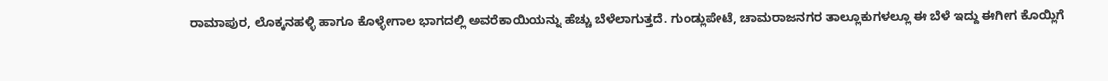ರಾಮಾಪುರ, ಲೊಕ್ಕನಹಳ್ಳಿ ಹಾಗೂ ಕೊಳ್ಳೇಗಾಲ ಭಾಗದಲ್ಲಿ ಅವರೆಕಾಯಿಯನ್ನು ಹೆಚ್ಚು ಬೆಳೆಲಾಗುತ್ತದೆ. ಗುಂಡ್ಲುಪೇಟೆ, ಚಾಮರಾಜನಗರ ತಾಲ್ಲೂಕುಗಳಲ್ಲೂ ಈ ಬೆಳೆ ಇದ್ದು ಈಗೀಗ ಕೊಯ್ಲಿಗೆ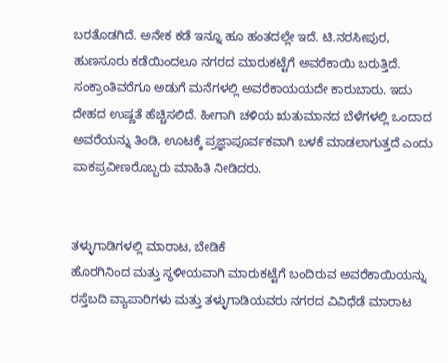ಬರತೊಡಗಿದೆ. ಅನೇಕ ಕಡೆ ಇನ್ನೂ ಹೂ ಹಂತದಲ್ಲೇ ಇದೆ. ಟಿ.ನರಸೀಪುರ, ಹುಣಸೂರು ಕಡೆಯಿಂದಲೂ ನಗರದ ಮಾರುಕಟ್ಟೆಗೆ ಅವರೆಕಾಯಿ ಬರುತ್ತಿದೆ.
ಸಂಕ್ರಾಂತಿವರೆಗೂ ಅಡುಗೆ ಮನೆಗಳಲ್ಲಿ ಅವರೆಕಾಯಯದೇ ಕಾರುಬಾರು. ಇದು ದೇಹದ ಉಷ್ಣತೆ ಹೆಚ್ಚಿಸಲಿದೆ. ಹೀಗಾಗಿ ಚಳಿಯ ಋತುಮಾನದ ಬೆಳೆಗಳಲ್ಲಿ ಒಂದಾದ ಅವರೆಯನ್ನು ತಿಂಡಿ, ಊಟಕ್ಕೆ ಪ್ರಜ್ಞಾಪೂರ್ವಕವಾಗಿ ಬಳಕೆ ಮಾಡಲಾಗುತ್ತದೆ ಎಂದು ಪಾಕಪ್ರವೀಣರೊಬ್ಬರು ಮಾಹಿತಿ ನೀಡಿದರು.


ತಳ್ಳುಗಾಡಿಗಳಲ್ಲಿ ಮಾರಾಟ, ಬೇಡಿಕೆ
ಹೊರಗಿನಿಂದ ಮತ್ತು ಸ್ಥಳೀಯವಾಗಿ ಮಾರುಕಟ್ಟೆಗೆ ಬಂದಿರುವ ಅವರೆಕಾಯಿಯನ್ನು ರಸ್ತೆಬದಿ ವ್ಯಾಪಾರಿಗಳು ಮತ್ತು ತಳ್ಳುಗಾಡಿಯವರು ನಗರದ ವಿವಿಧೆಡೆ ಮಾರಾಟ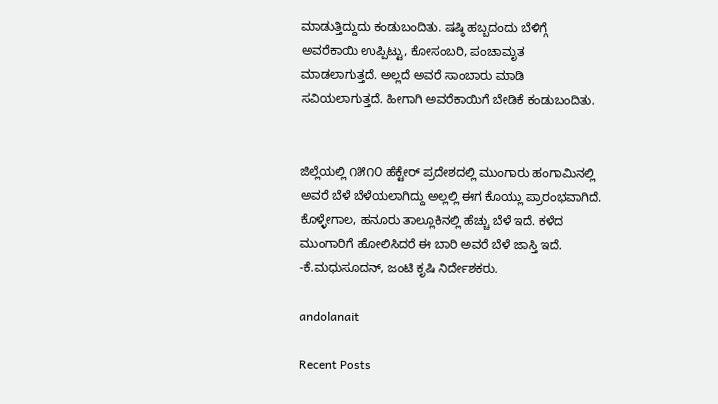ಮಾಡುತ್ತಿದ್ದುದು ಕಂಡುಬಂದಿತು. ಷಷ್ಠಿ ಹಬ್ಬದಂದು ಬೆಳಿಗ್ಗೆ ಅವರೆಕಾಯಿ ಉಪ್ಪಿಟ್ಟು, ಕೋಸಂಬರಿ, ಪಂಚಾಮೃತ ಮಾಡಲಾಗುತ್ತದೆ. ಅಲ್ಲದೆ ಅವರೆ ಸಾಂಬಾರು ಮಾಡಿ ಸವಿಯಲಾಗುತ್ತದೆ. ಹೀಗಾಗಿ ಅವರೆಕಾಯಿಗೆ ಬೇಡಿಕೆ ಕಂಡುಬಂದಿತು.


ಜಿಲ್ಲೆಯಲ್ಲಿ ೧೫೧೦ ಹೆಕ್ಟೇರ್ ಪ್ರದೇಶದಲ್ಲಿ ಮುಂಗಾರು ಹಂಗಾಮಿನಲ್ಲಿ ಅವರೆ ಬೆಳೆ ಬೆಳೆಯಲಾಗಿದ್ದು ಅಲ್ಲಲ್ಲಿ ಈಗ ಕೊಯ್ಲು ಪ್ರಾರಂಭವಾಗಿದೆ. ಕೊಳ್ಳೇಗಾಲ, ಹನೂರು ತಾಲ್ಲೂಕಿನಲ್ಲಿ ಹೆಚ್ಚು ಬೆಳೆ ಇದೆ. ಕಳೆದ ಮುಂಗಾರಿಗೆ ಹೋಲಿಸಿದರೆ ಈ ಬಾರಿ ಅವರೆ ಬೆಳೆ ಜಾಸ್ತಿ ಇದೆ.
-ಕೆ.ಮಧುಸೂದನ್, ಜಂಟಿ ಕೃಷಿ ನಿರ್ದೇಶಕರು.

andolanait

Recent Posts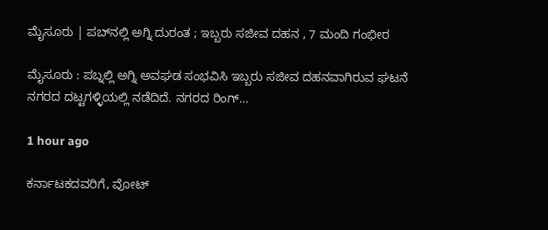ಮೈಸೂರು | ಪಬ್‌ನಲ್ಲಿ ಅಗ್ನಿ ದುರಂತ ; ಇಬ್ಬರು ಸಜೀವ ದಹನ , 7 ಮಂದಿ ಗಂಭೀರ

ಮೈಸೂರು : ಪಬ್ನಲ್ಲಿ ಅಗ್ನಿ ಅವಘಡ ಸಂಭವಿಸಿ ಇಬ್ಬರು ಸಜೀವ ದಹನವಾಗಿರುವ ಘಟನೆ ನಗರದ ದಟ್ಟಗಳ್ಳಿಯಲ್ಲಿ ನಡೆದಿದೆ. ನಗರದ ರಿಂಗ್…

1 hour ago

ಕರ್ನಾಟಕದವರಿಗೆ, ವೋಟ್‌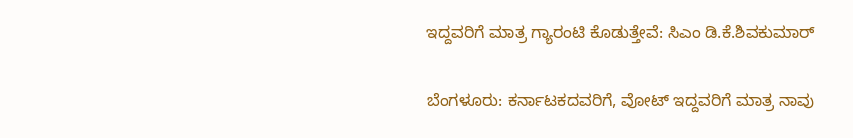ಇದ್ದವರಿಗೆ ಮಾತ್ರ ಗ್ಯಾರಂಟಿ ಕೊಡುತ್ತೇವೆ: ಸಿಎಂ ಡಿ.ಕೆ.ಶಿವಕುಮಾರ್‌

ಬೆಂಗಳೂರು: ಕರ್ನಾಟಕದವರಿಗೆ, ವೋಟ್‌ ಇದ್ದವರಿಗೆ ಮಾತ್ರ ನಾವು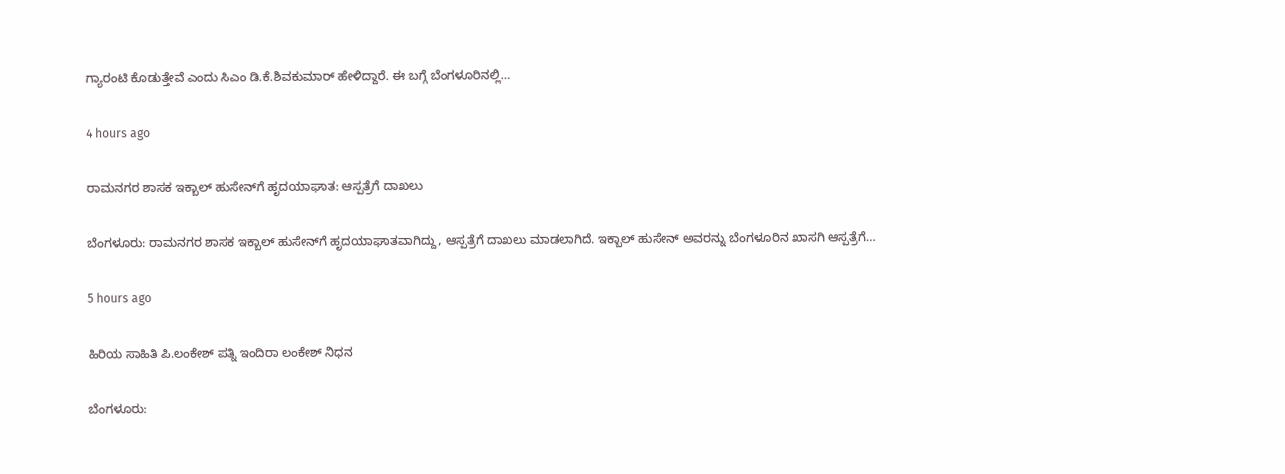ಗ್ಯಾರಂಟಿ ಕೊಡುತ್ತೇವೆ ಎಂದು ಸಿಎಂ ಡಿ.ಕೆ.ಶಿವಕುಮಾರ್‌ ಹೇಳಿದ್ದಾರೆ. ಈ ಬಗ್ಗೆ ಬೆಂಗಳೂರಿನಲ್ಲಿ…

4 hours ago

ರಾಮನಗರ ಶಾಸಕ ಇಕ್ಬಾಲ್‌ ಹುಸೇನ್‌ಗೆ ಹೃದಯಾಘಾತ: ಆಸ್ಪತ್ರೆಗೆ ದಾಖಲು

ಬೆಂಗಳೂರು: ರಾಮನಗರ ಶಾಸಕ ಇಕ್ಬಾಲ್‌ ಹುಸೇನ್‌ಗೆ ಹೃದಯಾಘಾತವಾಗಿದ್ದು, ಆಸ್ಪತ್ರೆಗೆ ದಾಖಲು ಮಾಡಲಾಗಿದೆ. ಇಕ್ಬಾಲ್‌ ಹುಸೇನ್‌ ಅವರನ್ನು ಬೆಂಗಳೂರಿನ ಖಾಸಗಿ ಆಸ್ಪತ್ರೆಗೆ…

5 hours ago

ಹಿರಿಯ ಸಾಹಿತಿ ಪಿ.ಲಂಕೇಶ್‌ ಪತ್ನಿ ಇಂದಿರಾ ಲಂಕೇಶ್‌ ನಿಧನ

ಬೆಂಗಳೂರು: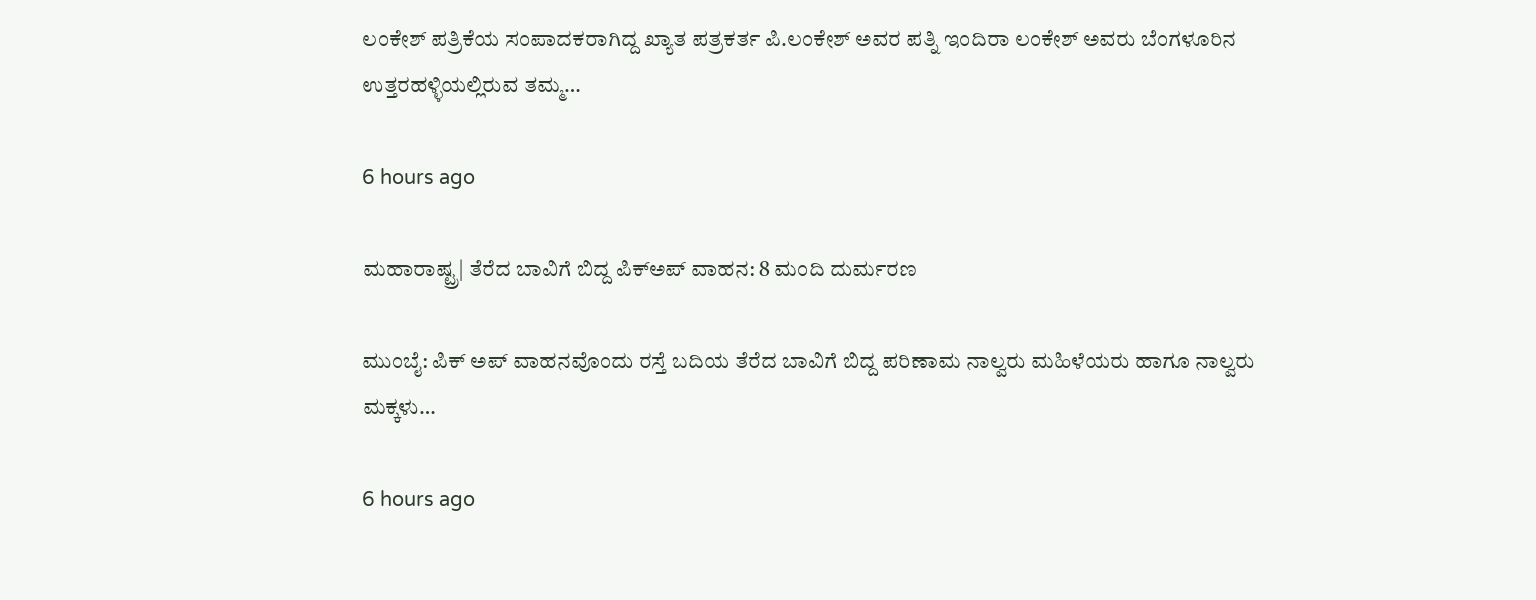ಲಂಕೇಶ್‌ ಪತ್ರಿಕೆಯ ಸಂಪಾದಕರಾಗಿದ್ದ ಖ್ಯಾತ ಪತ್ರಕರ್ತ ಪಿ.ಲಂಕೇಶ್‌ ಅವರ ಪತ್ನಿ ಇಂದಿರಾ ಲಂಕೇಶ್‌ ಅವರು ಬೆಂಗಳೂರಿನ ಉತ್ತರಹಳ್ಳಿಯಲ್ಲಿರುವ ತಮ್ಮ…

6 hours ago

ಮಹಾರಾಷ್ಟ್ರ| ತೆರೆದ ಬಾವಿಗೆ ಬಿದ್ದ ಪಿಕ್‌ಅಪ್‌ ವಾಹನ: 8 ಮಂದಿ ದುರ್ಮರಣ

ಮುಂಬೈ: ಪಿಕ್‌ ಅಪ್‌ ವಾಹನವೊಂದು ರಸ್ತೆ ಬದಿಯ ತೆರೆದ ಬಾವಿಗೆ ಬಿದ್ದ ಪರಿಣಾಮ ನಾಲ್ವರು ಮಹಿಳೆಯರು ಹಾಗೂ ನಾಲ್ವರು ಮಕ್ಕಳು…

6 hours ago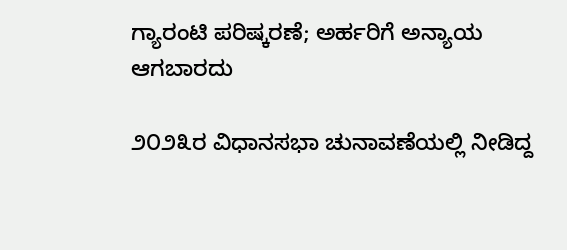ಗ್ಯಾರಂಟಿ ಪರಿಷ್ಕರಣೆ; ಅರ್ಹರಿಗೆ ಅನ್ಯಾಯ ಆಗಬಾರದು

೨೦೨೩ರ ವಿಧಾನಸಭಾ ಚುನಾವಣೆಯಲ್ಲಿ ನೀಡಿದ್ದ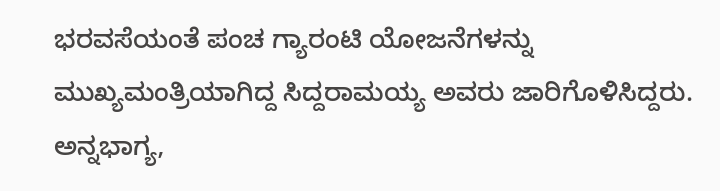ಭರವಸೆಯಂತೆ ಪಂಚ ಗ್ಯಾರಂಟಿ ಯೋಜನೆಗಳನ್ನು ಮುಖ್ಯಮಂತ್ರಿಯಾಗಿದ್ದ ಸಿದ್ದರಾಮಯ್ಯ ಅವರು ಜಾರಿಗೊಳಿಸಿದ್ದರು. ಅನ್ನಭಾಗ್ಯ,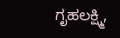ಗೃಹಲಕ್ಷ್ಮಿ,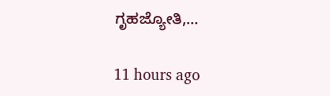ಗೃಹಜ್ಯೋತಿ,…

11 hours ago